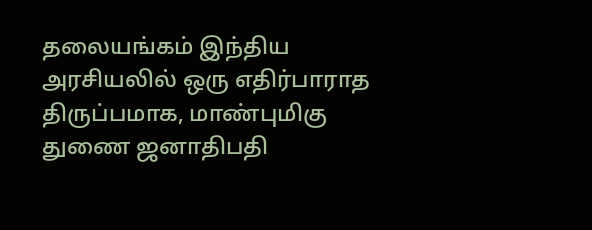தலையங்கம் இந்திய அரசியலில் ஒரு எதிர்பாராத திருப்பமாக, மாண்புமிகு துணை ஜனாதிபதி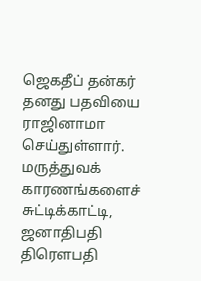ஜெகதீப் தன்கர் தனது பதவியை ராஜினாமா செய்துள்ளார். மருத்துவக் காரணங்களைச் சுட்டிக்காட்டி, ஜனாதிபதி திரௌபதி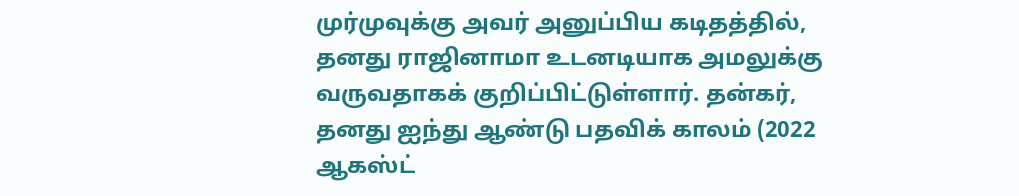முர்முவுக்கு அவர் அனுப்பிய கடிதத்தில், தனது ராஜினாமா உடனடியாக அமலுக்கு வருவதாகக் குறிப்பிட்டுள்ளார். தன்கர், தனது ஐந்து ஆண்டு பதவிக் காலம் (2022 ஆகஸ்ட்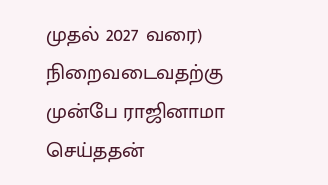முதல் 2027 வரை) நிறைவடைவதற்கு முன்பே ராஜினாமா செய்ததன்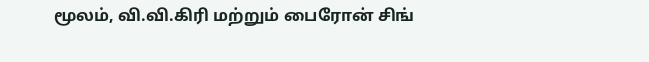மூலம், வி.வி.கிரி மற்றும் பைரோன் சிங்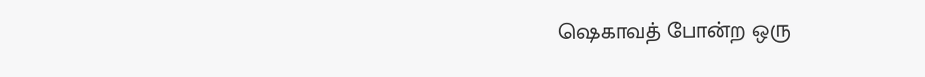ஷெகாவத் போன்ற ஒரு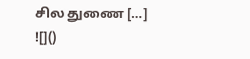சில துணை […]
![]()